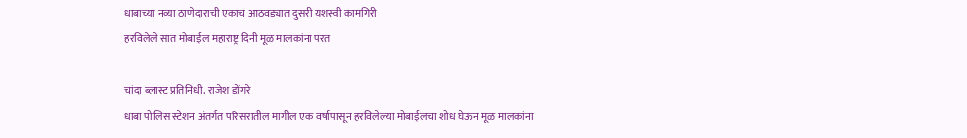धाबाच्या नव्या ठाणेदाराची एकाच आठवड्यात दुसरी यशस्वी कामगिरी
हरविलेले सात मोबाईल महाराष्ट्र दिनी मूळ मालकांना परत

चांदा ब्लास्ट प्रतिनिधी. राजेश डोंगरे
धाबा पोलिस स्टेशन अंतर्गत परिसरातील मागील एक वर्षापासून हरविलेल्या मोबाईलचा शोध घेऊन मूळ मालकांना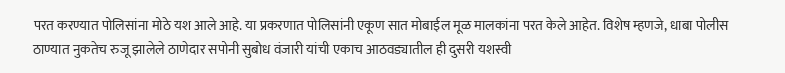परत करण्यात पोलिसांना मोठे यश आले आहे. या प्रकरणात पोलिसांनी एकूण सात मोबाईल मूळ मालकांना परत केले आहेत. विशेष म्हणजे, धाबा पोलीस ठाण्यात नुकतेच रुजू झालेले ठाणेदार सपोनी सुबोध वंजारी यांची एकाच आठवड्यातील ही दुसरी यशस्वी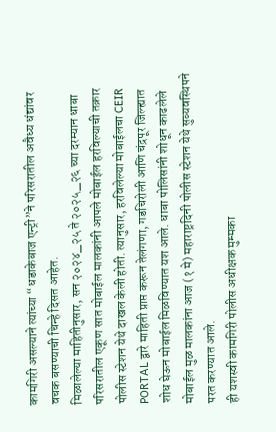कामगिरी असल्याने त्यांच्या “धडाकेबाज एन्ट्री”ने परिसरातील अवैध्य धंद्यांवर वचक बसण्याची चिन्हे दिसत आहेत.
मिळालेल्या माहितीनुसार, सन २०२४_२५ ते २०२५_२६ च्या दरम्यान धाबा परिसरातील एकूण सात मोबाईल मालकांनी आपले मोबाईल हरविल्याची तक्रार पोलीस स्टेशन येथे दाखल केली होती. त्यानुसार, हरविलेल्या मोबाईलचा CEIR PORTAL द्वारे माहिती प्राप्त करून तेलंगणा, गडचिरोली आणि चंद्रपूर जिल्ह्यात शोध घेऊन मोबाईल मिळविण्यात यश आले. धाबा पोलिसांनी शोधून काढलेले मोबाईल मुळ मालकांना आज (१ मे) महाराष्ट्रदिनी पोलीस स्टेशन येथे सुव्यवस्थिपने परत करण्यात आले.
ही यशस्वी कामगिरी पोलीस अधीक्षक मुम्मका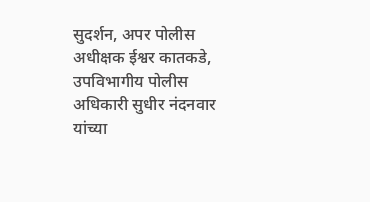सुदर्शन, अपर पोलीस अधीक्षक ईश्वर कातकडे, उपविभागीय पोलीस अधिकारी सुधीर नंदनवार यांच्या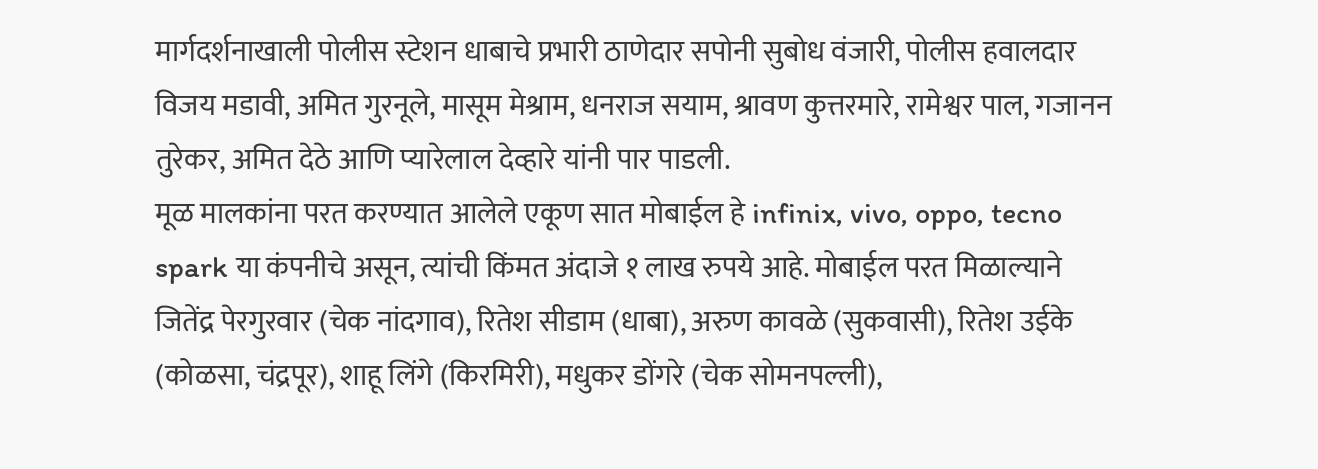मार्गदर्शनाखाली पोलीस स्टेशन धाबाचे प्रभारी ठाणेदार सपोनी सुबोध वंजारी, पोलीस हवालदार विजय मडावी, अमित गुरनूले, मासूम मेश्राम, धनराज सयाम, श्रावण कुत्तरमारे, रामेश्वर पाल, गजानन तुरेकर, अमित देठे आणि प्यारेलाल देव्हारे यांनी पार पाडली.
मूळ मालकांना परत करण्यात आलेले एकूण सात मोबाईल हे infinix, vivo, oppo, tecno spark या कंपनीचे असून, त्यांची किंमत अंदाजे १ लाख रुपये आहे. मोबाईल परत मिळाल्याने जितेंद्र पेरगुरवार (चेक नांदगाव), रितेश सीडाम (धाबा), अरुण कावळे (सुकवासी), रितेश उईके (कोळसा, चंद्रपूर), शाहू लिंगे (किरमिरी), मधुकर डोंगरे (चेक सोमनपल्ली),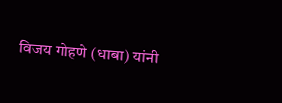विजय गोहणे (धाबा) यांनी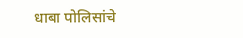धाबा पोलिसांचे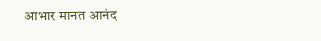आभार मानत आनंद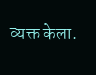व्यक्त केला.